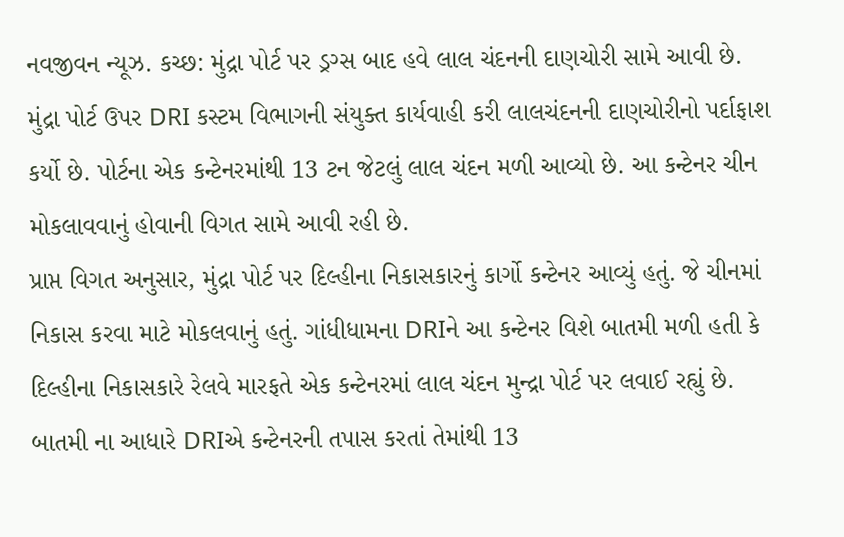નવજીવન ન્યૂઝ. કચ્છ: મુંદ્રા પોર્ટ પર ડ્રગ્સ બાદ હવે લાલ ચંદનની દાણચોરી સામે આવી છે. મુંદ્રા પોર્ટ ઉપર DRI કસ્ટમ વિભાગની સંયુક્ત કાર્યવાહી કરી લાલચંદનની દાણચોરીનો પર્દાફાશ કર્યો છે. પોર્ટના એક કન્ટેનરમાંથી 13 ટન જેટલું લાલ ચંદન મળી આવ્યો છે. આ કન્ટેનર ચીન મોકલાવવાનું હોવાની વિગત સામે આવી રહી છે.
પ્રાપ્ત વિગત અનુસાર, મુંદ્રા પોર્ટ પર દિલ્હીના નિકાસકારનું કાર્ગો કન્ટેનર આવ્યું હતું. જે ચીનમાં નિકાસ કરવા માટે મોકલવાનું હતું. ગાંધીધામના DRIને આ કન્ટેનર વિશે બાતમી મળી હતી કે દિલ્હીના નિકાસકારે રેલવે મારફતે એક કન્ટેનરમાં લાલ ચંદન મુન્દ્રા પોર્ટ પર લવાઈ રહ્યું છે. બાતમી ના આધારે DRIએ કન્ટેનરની તપાસ કરતાં તેમાંથી 13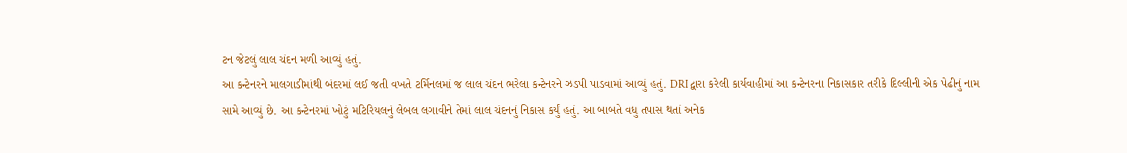ટન જેટલું લાલ ચંદન મળી આવ્યું હતું.
આ કન્ટેનરને માલગાડીમાંથી બંદરમાં લઈ જતી વખતે ટર્મિનલમાં જ લાલ ચંદન ભરેલા કન્ટેનરને ઝડપી પાડવામાં આવ્યું હતું. DRI દ્વારા કરેલી કાર્યવાહીમાં આ કન્ટેનરના નિકાસકાર તરીકે દિલ્લીની એક પેઢીનું નામ સામે આવ્યું છે. આ કન્ટેનરમાં ખોટું મટિરિયલનું લેબલ લગાવીને તેમાં લાલ ચંદનનું નિકાસ કર્યું હતું. આ બાબતે વધુ તપાસ થતાં અનેક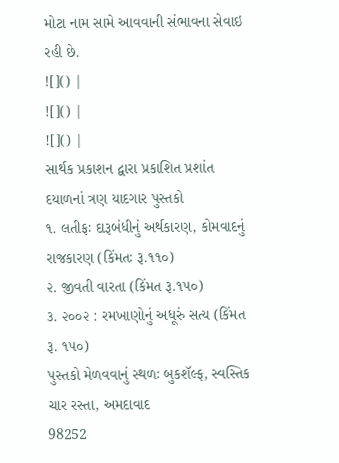મોટા નામ સામે આવવાની સંભાવના સેવાઇ રહી છે.
![]() |
![]() |
![]() |
સાર્થક પ્રકાશન દ્વારા પ્રકાશિત પ્રશાંત દયાળનાં ત્રણ યાદગાર પુસ્તકો
૧. લતીફઃ દારૂબંધીનું અર્થકારણ, કોમવાદનું રાજકારણ (કિંમતઃ રૂ.૧૧૦)
૨. જીવતી વારતા (કિંમત રૂ.૧૫૦)
૩. ૨૦૦૨ : રમખાણોનું અધૂરું સત્ય (કિંમત રૂ. ૧૫૦)
પુસ્તકો મેળવવાનું સ્થળઃ બુકશૅલ્ફ, સ્વસ્તિક ચાર રસ્તા, અમદાવાદ
98252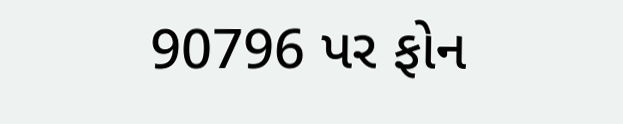90796 પર ફોન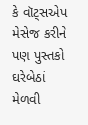કે વૉટ્સએપ મેસેજ કરીને પણ પુસ્તકો ઘરેબેઠાં મેળવી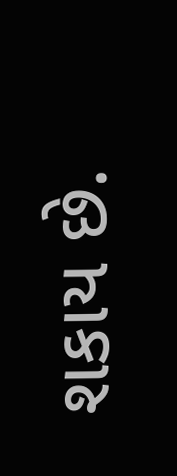શકાય છે.